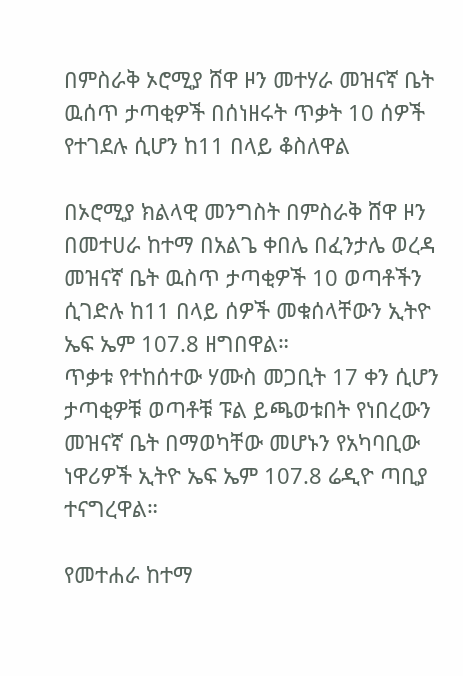በምስራቅ ኦሮሚያ ሸዋ ዞን መተሃራ መዝናኛ ቤት ዉሰጥ ታጣቂዎች በሰነዘሩት ጥቃት 10 ሰዎች የተገደሉ ሲሆን ከ11 በላይ ቆስለዋል

በኦሮሚያ ክልላዊ መንግስት በምስራቅ ሸዋ ዞን በመተሀራ ከተማ በአልጌ ቀበሌ በፈንታሌ ወረዳ መዝናኛ ቤት ዉስጥ ታጣቂዎች 10 ወጣቶችን ሲገድሉ ከ11 በላይ ሰዎች መቁሰላቸውን ኢትዮ ኤፍ ኤም 107.8 ዘግበዋል።
ጥቃቱ የተከሰተው ሃሙስ መጋቢት 17 ቀን ሲሆን ታጣቂዎቹ ወጣቶቹ ፑል ይጫወቱበት የነበረውን መዝናኛ ቤት በማወካቸው መሆኑን የአካባቢው ነዋሪዎች ኢትዮ ኤፍ ኤም 107.8 ሬዲዮ ጣቢያ ተናግረዋል።

የመተሐራ ከተማ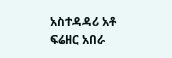አስተዳዳሪ አቶ ፍሬዘር አበራ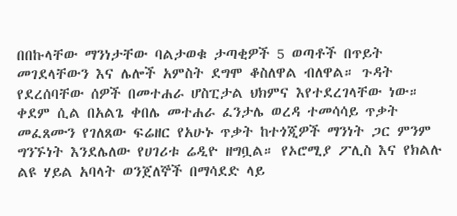በበኩላቸው ማንነታቸው ባልታወቁ ታጣቂዎች 5 ወጣቶች በጥይት መገደላቸውን እና ሌሎች አምስት ደግሞ ቆስለዋል ብለዋል። ጉዳት የደረሰባቸው ሰዎች በመተሐራ ሆስፒታል ህክምና እየተደረገላቸው ነው። ቀደም ሲል በአልጌ ቀበሌ መተሐራ ፈንታሌ ወረዳ ተመሳሳይ ጥቃት መፈጸሙን የገለጸው ፍሬዘር የአሁኑ ጥቃት ከተጎጂዎች ማንነት ጋር ምንም ግንኙነት እንደሌለው የሀገሪቱ ሬዲዮ ዘግቧል። የኦሮሚያ ፖሊስ እና የክልሉ ልዩ ሃይል አባላት ወንጀለኞች በማሳደድ ላይ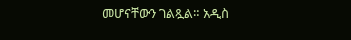መሆናቸውን ገልጿል። አዲስ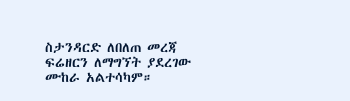ስታንዳርድ ለበለጠ መረጃ ፍሬዘርን ለማግኘት ያደረገው ሙከራ አልተሳካም።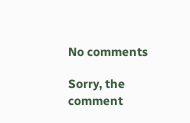No comments

Sorry, the comment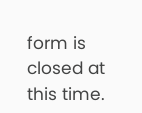form is closed at this time.